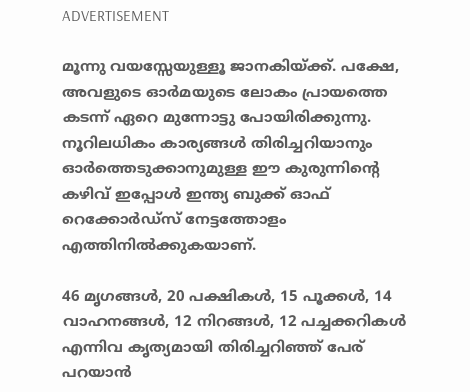ADVERTISEMENT

മൂന്നു വയസ്സേയുള്ളൂ ജാനകിയ്ക്ക്. പക്ഷേ, അവളുടെ ഓർമയുടെ ലോകം പ്രായത്തെ കടന്ന് ഏറെ മുന്നോട്ടു പോയിരിക്കുന്നു. നൂറിലധികം കാര്യങ്ങൾ തിരിച്ചറിയാനും ഓർത്തെടുക്കാനുമുള്ള ഈ കുരുന്നിന്റെ കഴിവ് ഇപ്പോൾ ഇന്ത്യ ബുക്ക് ഓഫ് റെക്കോർഡ്‌സ് നേട്ടത്തോളം എത്തിനിൽക്കുകയാണ്.

46 മൃഗങ്ങൾ, 20 പക്ഷികൾ, 15 പൂക്കൾ, 14 വാഹനങ്ങൾ, 12 നിറങ്ങൾ, 12 പച്ചക്കറികൾ എന്നിവ കൃത്യമായി തിരിച്ചറിഞ്ഞ് പേര് പറയാൻ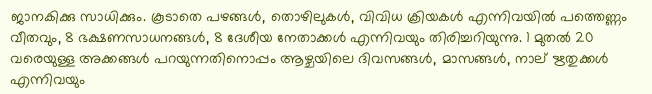ജാനകിക്കു സാധിക്കും. കൂടാതെ പഴങ്ങൾ, തൊഴിലുകൾ, വിവിധ ക്രിയകൾ എന്നിവയിൽ പത്തെണ്ണം വീതവും, 8 ഭക്ഷണസാധനങ്ങൾ, 8 ദേശീയ നേതാക്കൾ എന്നിവയും തിരിച്ചറിയുന്നു. 1 മുതൽ 20 വരെയുള്ള അക്കങ്ങൾ പറയുന്നതിനൊപ്പം ആഴ്ചയിലെ ദിവസങ്ങൾ, മാസങ്ങൾ, നാല് ഋതുക്കൾ എന്നിവയും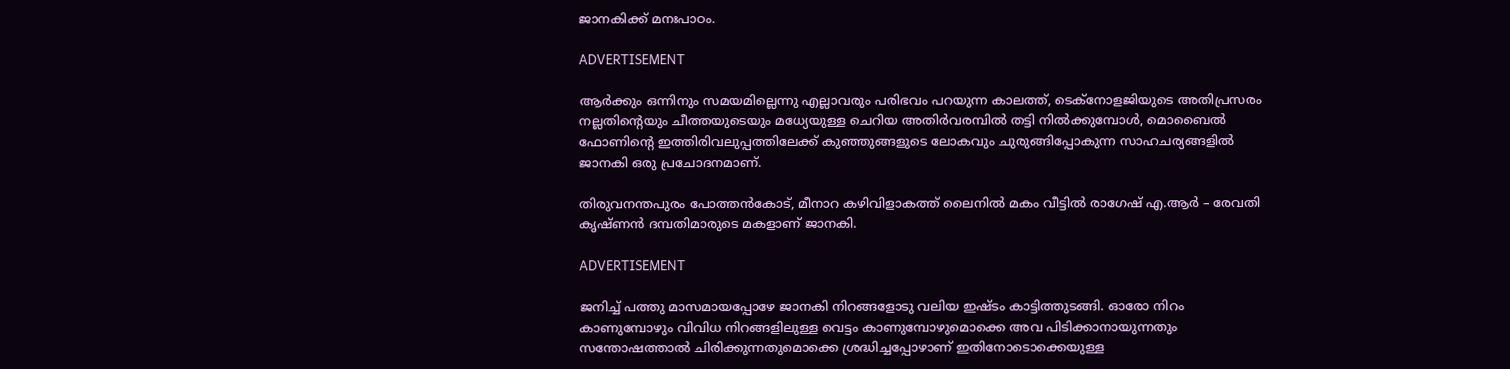ജാനകിക്ക് മനഃപാഠം.

ADVERTISEMENT

ആർക്കും ഒന്നിനും സമയമില്ലെന്നു എല്ലാവരും പരിഭവം പറയുന്ന കാലത്ത്, ടെക്നോളജിയുടെ അതിപ്രസരം നല്ലതിന്റെയും ചീത്തയുടെയും മധ്യേയുള്ള ചെറിയ അതിർവരമ്പിൽ തട്ടി നിൽക്കുമ്പോൾ, മൊബൈൽ ഫോണിന്റെ ഇത്തിരിവലുപ്പത്തിലേക്ക് കുഞ്ഞുങ്ങളുടെ ലോകവും ചുരുങ്ങിപ്പോകുന്ന സാഹചര്യങ്ങളിൽ ജാനകി ഒരു പ്രചോദനമാണ്.

തിരുവനന്തപുരം പോത്തൻകോട്, മീനാറ കഴിവിളാകത്ത് ലൈനിൽ മകം വീട്ടില്‍ രാഗേഷ് എ.ആർ – രേവതി കൃഷ്ണൻ ദമ്പതിമാരുടെ മകളാണ് ജാനകി.

ADVERTISEMENT

ജനിച്ച് പത്തു മാസമായപ്പോഴേ ജാനകി നിറങ്ങളോടു വലിയ ഇഷ്ടം കാട്ടിത്തുടങ്ങി. ഓരോ നിറം കാണുമ്പോഴും വിവിധ നിറങ്ങളിലുള്ള വെട്ടം കാണുമ്പോഴുമൊക്കെ അവ പിടിക്കാനായുന്നതും സന്തോഷത്താൽ ചിരിക്കുന്നതുമൊക്കെ ശ്രദ്ധിച്ചപ്പോഴാണ് ഇതിനോടൊക്കെയുള്ള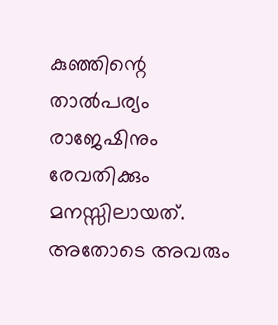കുഞ്ഞിന്റെ താൽപര്യം രാജേഷിനും രേവതിക്കും മനസ്സിലായത്. അതോടെ അവരും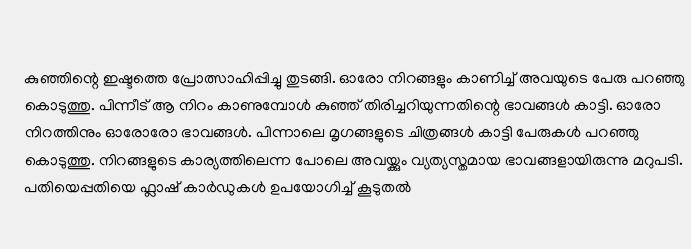കുഞ്ഞിന്റെ ഇഷ്ടത്തെ പ്രോത്സാഹിപ്പിച്ചു തുടങ്ങി. ഓരോ നിറങ്ങളും കാണിച്ച് അവയുടെ പേരു പറഞ്ഞു കൊടുത്തു. പിന്നീട് ആ നിറം കാണുമ്പോൾ കുഞ്ഞ് തിരിച്ചറിയുന്നതിന്റെ ഭാവങ്ങൾ കാട്ടി. ഓരോ നിറത്തിനും ഓരോരോ ഭാവങ്ങൾ. പിന്നാലെ മൃഗങ്ങളുടെ ചിത്രങ്ങൾ കാട്ടി പേരുകൾ പറഞ്ഞു കൊടുത്തു. നിറങ്ങളുടെ കാര്യത്തിലെന്ന പോലെ അവയ്ക്കും വ്യത്യസ്തമായ ഭാവങ്ങളായിരുന്നു മറുപടി. പതിയെപ്പതിയെ ഫ്ലാഷ് കാർഡുകൾ ഉപയോഗിച്ച് കൂടുതൽ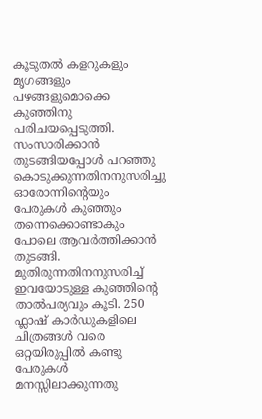കൂടുതൽ കളറുകളും മൃഗങ്ങളും പഴങ്ങളുമൊക്കെ കുഞ്ഞിനു പരിചയപ്പെടുത്തി. സംസാരിക്കാൻ തുടങ്ങിയപ്പോൾ പറഞ്ഞു കൊടുക്കുന്നതിനനുസരിച്ചു ഓരോന്നിന്റെയും പേരുകള്‍ കുഞ്ഞും തന്നെക്കൊണ്ടാകും പോലെ ആവർത്തിക്കാൻ തുടങ്ങി. മുതിരുന്നതിനനുസരിച്ച് ഇവയോടുള്ള കുഞ്ഞിന്റെ താൽപര്യവും കൂടി. 250 ഫ്ലാഷ് കാർഡുകളിലെ ചിത്രങ്ങൾ വരെ ഒറ്റയിരുപ്പിൽ കണ്ടു പേരുകൾ മനസ്സിലാക്കുന്നതു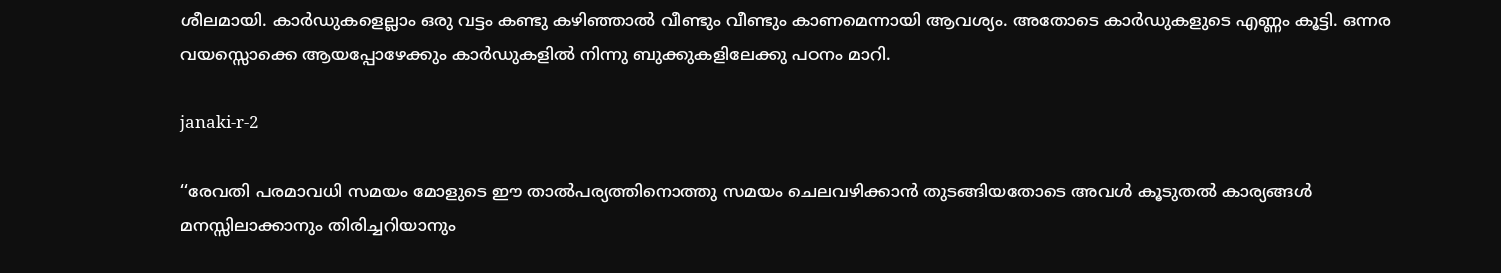ശീലമായി. കാർഡുകളെല്ലാം ഒരു വട്ടം കണ്ടു കഴിഞ്ഞാൽ വീണ്ടും വീണ്ടും കാണമെന്നായി ആവശ്യം. അതോടെ കാർഡുകളുടെ എണ്ണം കൂട്ടി. ഒന്നര വയസ്സൊക്കെ ആയപ്പോഴേക്കും കാർഡുകളിൽ നിന്നു ബുക്കുകളിലേക്കു പഠനം മാറി.

janaki-r-2

‘‘രേവതി പരമാവധി സമയം മോളുടെ ഈ താൽപര്യത്തിനൊത്തു സമയം ചെലവഴിക്കാൻ തുടങ്ങിയതോടെ അവള്‍ കൂടുതൽ കാര്യങ്ങൾ മനസ്സിലാക്കാനും തിരിച്ചറിയാനും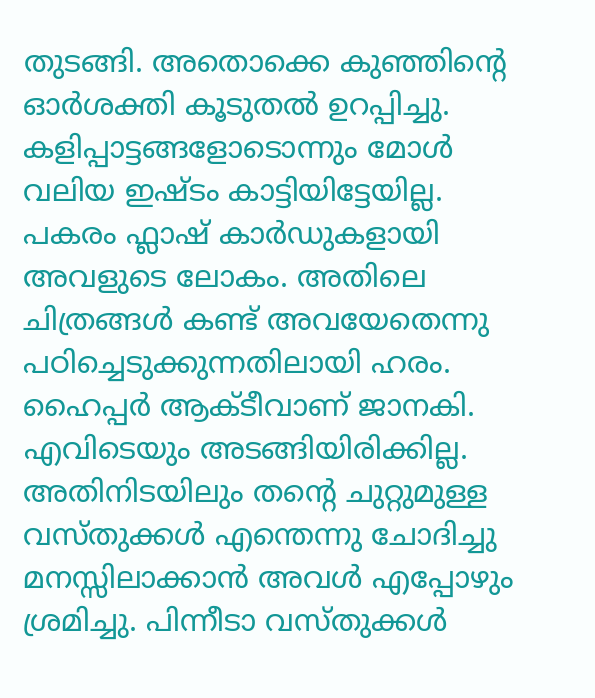തുടങ്ങി. അതൊക്കെ കുഞ്ഞിന്റെ ഓർശക്തി കൂടുതൽ ഉറപ്പിച്ചു. കളിപ്പാട്ടങ്ങളോടൊന്നും മോൾ വലിയ ഇഷ്ടം കാട്ടിയിട്ടേയില്ല. പകരം ഫ്ലാഷ് കാർഡുകളായി അവളുടെ ലോകം. അതിലെ ചിത്രങ്ങള്‍ കണ്ട് അവയേതെന്നു പഠിച്ചെടുക്കുന്നതിലായി ഹരം. ഹൈപ്പർ ആക്ടീവാണ് ജാനകി. എവിടെയും അടങ്ങിയിരിക്കില്ല. അതിനിടയിലും തന്റെ ചുറ്റുമുള്ള വസ്തുക്കൾ എന്തെന്നു ചോദിച്ചു മനസ്സിലാക്കാന്‍ അവൾ എപ്പോഴും ശ്രമിച്ചു. പിന്നീടാ വസ്തുക്കൾ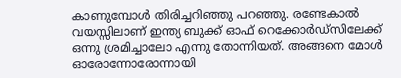കാണുമ്പോൾ തിരിച്ചറിഞ്ഞു പറഞ്ഞു. രണ്ടേകാൽ വയസ്സിലാണ് ഇന്ത്യ ബുക്ക് ഓഫ് റെക്കോർഡ്‌സിലേക്ക് ഒന്നു ശ്രമിച്ചാലോ എന്നു തോന്നിയത്. അങ്ങനെ മോൾ ഓരോന്നോരോന്നായി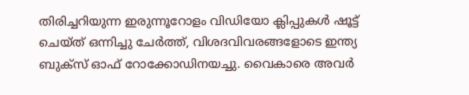തിരിച്ചറിയുന്ന ഇരുന്നൂറോളം വിഡിയോ ക്ലിപ്പുകൾ ഷൂട്ട് ചെയ്ത് ഒന്നിച്ചു ചേർത്ത്, വിശദവിവരങ്ങളോടെ ഇന്ത്യ ബുക്സ് ഓഫ് റോക്കോഡിനയച്ചു. വൈകാരെ അവര്‍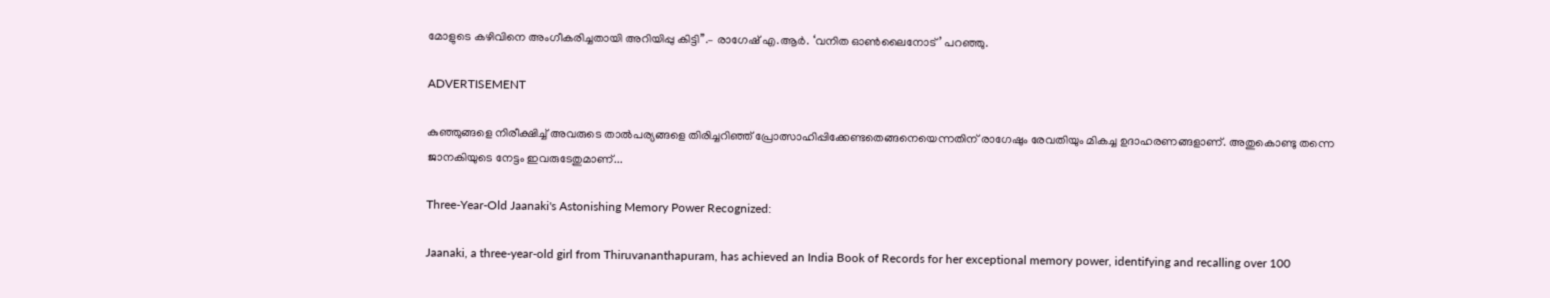മോളുടെ കഴിവിനെ അംഗീകരിച്ചതായി അറിയിപ്പു കിട്ടി’’.– രാഗേഷ് എ.ആർ. ‘വനിത ഓൺലൈനോട്’ പറഞ്ഞു.

ADVERTISEMENT

കുഞ്ഞുങ്ങളെ നിരീക്ഷിച്ച് അവരുടെ താൽപര്യങ്ങളെ തിരിച്ചറിഞ്ഞ് പ്രോത്സാഹിപ്പിക്കേണ്ടതെങ്ങനെയെന്നതിന് രാഗേഷും രേവതിയും മികച്ച ഉദാഹരണങ്ങളാണ്. അതുകൊണ്ടു തന്നെ ജാനകിയുടെ നേട്ടം ഇവരുടേതുമാണ്...

Three-Year-Old Jaanaki's Astonishing Memory Power Recognized:

Jaanaki, a three-year-old girl from Thiruvananthapuram, has achieved an India Book of Records for her exceptional memory power, identifying and recalling over 100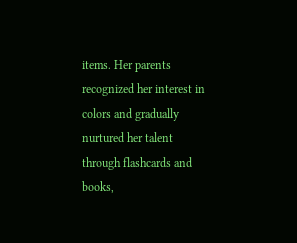items. Her parents recognized her interest in colors and gradually nurtured her talent through flashcards and books,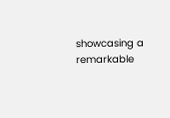showcasing a remarkable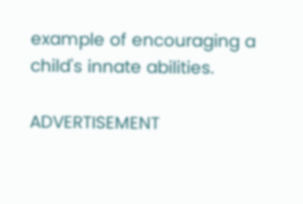example of encouraging a child's innate abilities.

ADVERTISEMENT